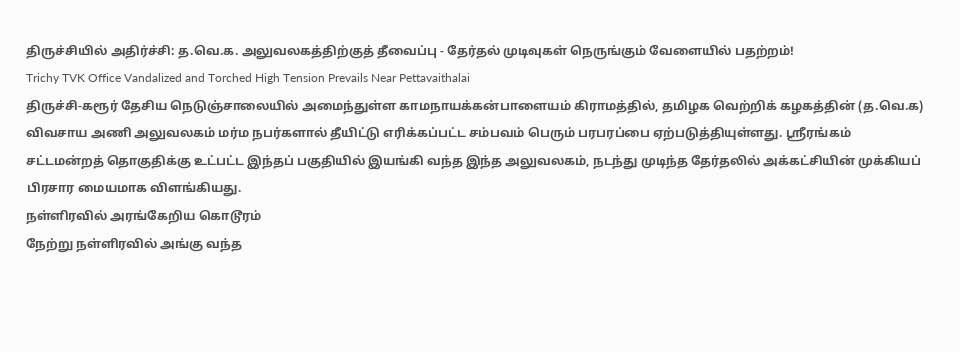திருச்சியில் அதிர்ச்சி: த.வெ.க. அலுவலகத்திற்குத் தீவைப்பு - தேர்தல் முடிவுகள் நெருங்கும் வேளையில் பதற்றம்!
Trichy TVK Office Vandalized and Torched High Tension Prevails Near Pettavaithalai
திருச்சி-கரூர் தேசிய நெடுஞ்சாலையில் அமைந்துள்ள காமநாயக்கன்பாளையம் கிராமத்தில், தமிழக வெற்றிக் கழகத்தின் (த.வெ.க) விவசாய அணி அலுவலகம் மர்ம நபர்களால் தீயிட்டு எரிக்கப்பட்ட சம்பவம் பெரும் பரபரப்பை ஏற்படுத்தியுள்ளது. ஸ்ரீரங்கம் சட்டமன்றத் தொகுதிக்கு உட்பட்ட இந்தப் பகுதியில் இயங்கி வந்த இந்த அலுவலகம், நடந்து முடிந்த தேர்தலில் அக்கட்சியின் முக்கியப் பிரசார மையமாக விளங்கியது.
நள்ளிரவில் அரங்கேறிய கொடூரம்
நேற்று நள்ளிரவில் அங்கு வந்த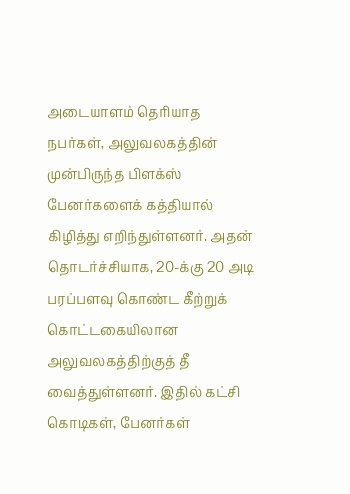அடையாளம் தெரியாத நபர்கள், அலுவலகத்தின் முன்பிருந்த பிளக்ஸ் பேனர்களைக் கத்தியால் கிழித்து எறிந்துள்ளனர். அதன் தொடர்ச்சியாக, 20-க்கு 20 அடி பரப்பளவு கொண்ட கீற்றுக் கொட்டகையிலான அலுவலகத்திற்குத் தீ வைத்துள்ளனர். இதில் கட்சி கொடிகள், பேனர்கள்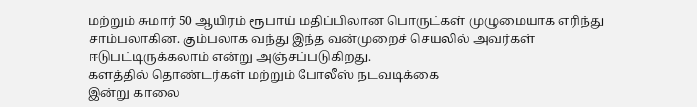மற்றும் சுமார் 50 ஆயிரம் ரூபாய் மதிப்பிலான பொருட்கள் முழுமையாக எரிந்து சாம்பலாகின. கும்பலாக வந்து இந்த வன்முறைச் செயலில் அவர்கள் ஈடுபட்டிருக்கலாம் என்று அஞ்சப்படுகிறது.
களத்தில் தொண்டர்கள் மற்றும் போலீஸ் நடவடிக்கை
இன்று காலை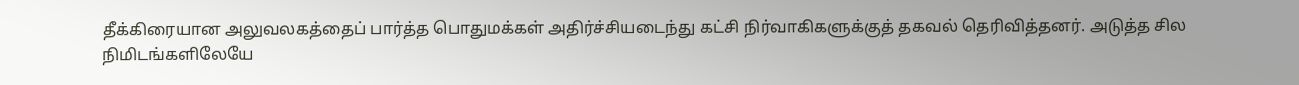தீக்கிரையான அலுவலகத்தைப் பார்த்த பொதுமக்கள் அதிர்ச்சியடைந்து கட்சி நிர்வாகிகளுக்குத் தகவல் தெரிவித்தனர். அடுத்த சில நிமிடங்களிலேயே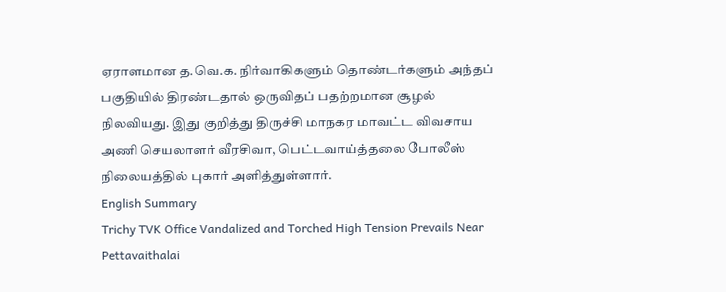ஏராளமான த.வெ.க. நிர்வாகிகளும் தொண்டர்களும் அந்தப் பகுதியில் திரண்டதால் ஒருவிதப் பதற்றமான சூழல் நிலவியது. இது குறித்து திருச்சி மாநகர மாவட்ட விவசாய அணி செயலாளர் வீரசிவா, பெட்டவாய்த்தலை போலீஸ் நிலையத்தில் புகார் அளித்துள்ளார்.
English Summary
Trichy TVK Office Vandalized and Torched High Tension Prevails Near Pettavaithalai